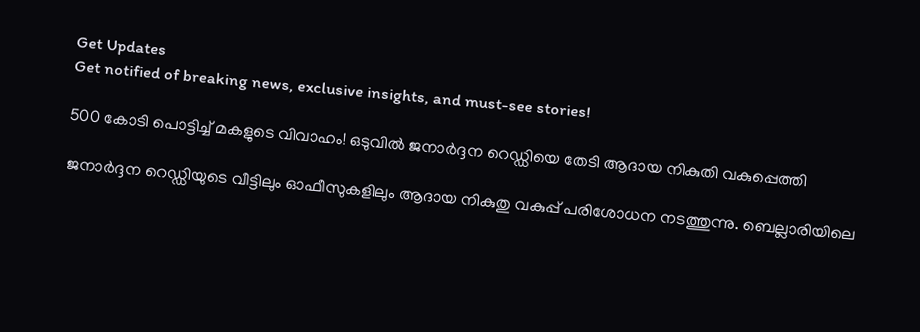Get Updates
Get notified of breaking news, exclusive insights, and must-see stories!

500 കോടി പൊട്ടിച്ച് മകളുടെ വിവാഹം! ഒടുവില്‍ ജനാര്‍ദ്ദന റെഡ്ഡിയെ തേടി ആദായ നികുതി വകുപ്പെത്തി

ജനാര്‍ദ്ദന റെഡ്ഡിയുടെ വീട്ടിലും ഓഫീസുകളിലും ആദായ നികുതു വകുപ്പ് പരിശോധന നടത്തുന്നു. ബെല്ലാരിയിലെ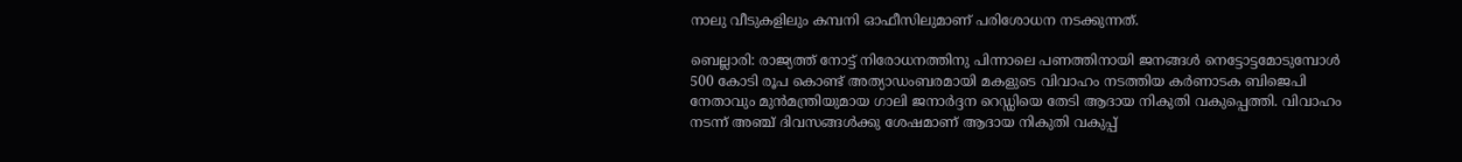നാലു വീടുകളിലും കമ്പനി ഓഫീസിലുമാണ് പരിശോധന നടക്കുന്നത്.

ബെല്ലാരി: രാജ്യത്ത് നോട്ട് നിരോധനത്തിനു പിന്നാലെ പണത്തിനായി ജനങ്ങള്‍ നെട്ടോട്ടമോടുമ്പോള്‍ 500 കോടി രൂപ കൊണ്ട് അത്യാഡംബരമായി മകളുടെ വിവാഹം നടത്തിയ കര്‍ണാടക ബിജെപി നേതാവും മുന്‍മന്ത്രിയുമായ ഗാലി ജനാര്‍ദ്ദന റെഡ്ഡിയെ തേടി ആദായ നികുതി വകുപ്പെത്തി. വിവാഹം നടന്ന് അഞ്ച് ദിവസങ്ങള്‍ക്കു ശേഷമാണ് ആദായ നികുതി വകുപ്പ്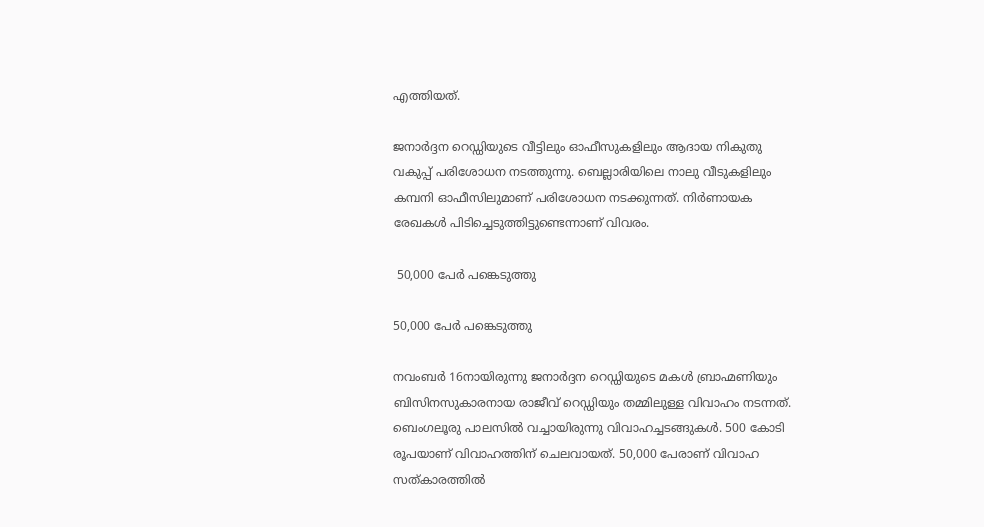എത്തിയത്.

ജനാര്‍ദ്ദന റെഡ്ഡിയുടെ വീട്ടിലും ഓഫീസുകളിലും ആദായ നികുതു വകുപ്പ് പരിശോധന നടത്തുന്നു. ബെല്ലാരിയിലെ നാലു വീടുകളിലും കമ്പനി ഓഫീസിലുമാണ് പരിശോധന നടക്കുന്നത്. നിര്‍ണായക രേഖകള്‍ പിടിച്ചെടുത്തിട്ടുണ്ടെന്നാണ് വിവരം.

 50,000 പേര്‍ പങ്കെടുത്തു

50,000 പേര്‍ പങ്കെടുത്തു

നവംബര്‍ 16നായിരുന്നു ജനാര്‍ദ്ദന റെഡ്ഡിയുടെ മകള്‍ ബ്രാഹ്മണിയും ബിസിനസുകാരനായ രാജീവ് റെഡ്ഡിയും തമ്മിലുള്ള വിവാഹം നടന്നത്. ബെംഗലൂരു പാലസില്‍ വച്ചായിരുന്നു വിവാഹച്ചടങ്ങുകള്‍. 500 കോടി രൂപയാണ് വിവാഹത്തിന് ചെലവായത്. 50,000 പേരാണ് വിവാഹ സത്കാരത്തില്‍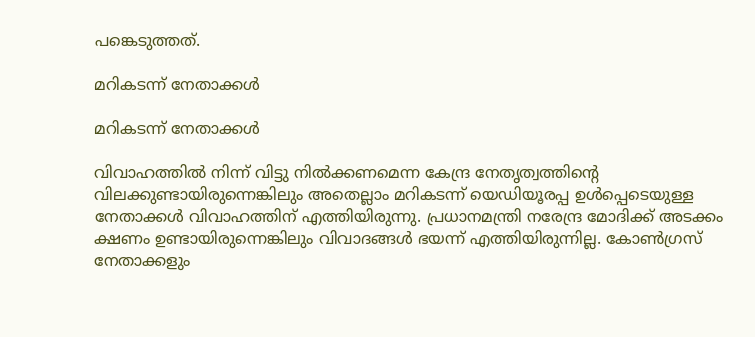പങ്കെടുത്തത്.

മറികടന്ന് നേതാക്കള്‍

മറികടന്ന് നേതാക്കള്‍

വിവാഹത്തില്‍ നിന്ന് വിട്ടു നില്‍ക്കണമെന്ന കേന്ദ്ര നേതൃത്വത്തിന്റെ വിലക്കുണ്ടായിരുന്നെങ്കിലും അതെല്ലാം മറികടന്ന് യെഡിയൂരപ്പ ഉള്‍പ്പെടെയുള്ള നേതാക്കള്‍ വിവാഹത്തിന് എത്തിയിരുന്നു. പ്രധാനമന്ത്രി നരേന്ദ്ര മോദിക്ക് അടക്കം ക്ഷണം ഉണ്ടായിരുന്നെങ്കിലും വിവാദങ്ങള്‍ ഭയന്ന് എത്തിയിരുന്നില്ല. കോണ്‍ഗ്രസ് നേതാക്കളും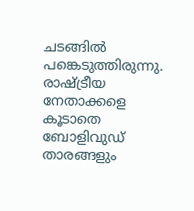ചടങ്ങില്‍ പങ്കെടുത്തിരുന്നു. രാഷ്ട്രീയ നേതാക്കളെ കൂടാതെ ബോളിവുഡ് താരങ്ങളും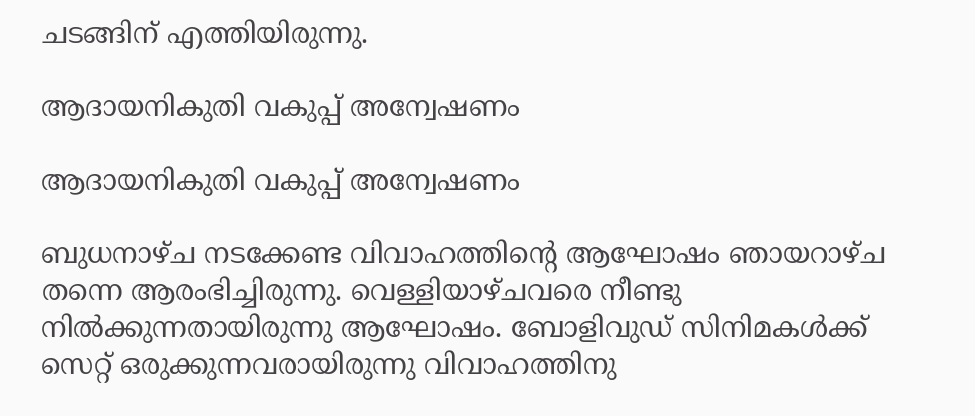ചടങ്ങിന് എത്തിയിരുന്നു.

ആദായനികുതി വകുപ്പ് അന്വേഷണം

ആദായനികുതി വകുപ്പ് അന്വേഷണം

ബുധനാഴ്ച നടക്കേണ്ട വിവാഹത്തിന്റെ ആഘോഷം ഞായറാഴ്ച തന്നെ ആരംഭിച്ചിരുന്നു. വെള്ളിയാഴ്ചവരെ നീണ്ടു നില്‍ക്കുന്നതായിരുന്നു ആഘോഷം. ബോളിവുഡ് സിനിമകള്‍ക്ക് സെറ്റ് ഒരുക്കുന്നവരായിരുന്നു വിവാഹത്തിനു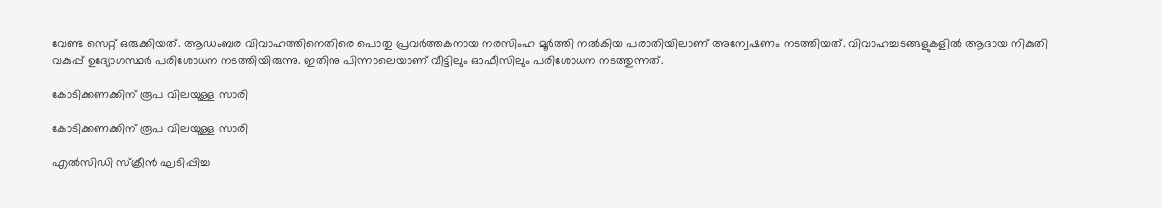വേണ്ട സെറ്റ് ഒരുക്കിയത്. ആഡംബര വിവാഹത്തിനെതിരെ പൊതു പ്രവര്‍ത്തകനായ നരസിംഹ മൂര്‍ത്തി നല്‍കിയ പരാതിയിലാണ് അന്വേഷണം നടത്തിയത്. വിവാഹച്ചടങ്ങളുകളില്‍ ആദായ നികുതി വകുപ്പ് ഉദ്യോഗസ്ഥര്‍ പരിശോധന നടത്തിയിരുന്നു. ഇതിനു പിന്നാലെയാണ് വീട്ടിലും ഓഫീസിലും പരിശോധന നടത്തുന്നത്.

കോടിക്കണക്കിന് രൂപ വിലയുള്ള സാരി

കോടിക്കണക്കിന് രൂപ വിലയുള്ള സാരി

എല്‍സിഡി സ്‌ക്രീന്‍ ഘടിപ്പിച്ച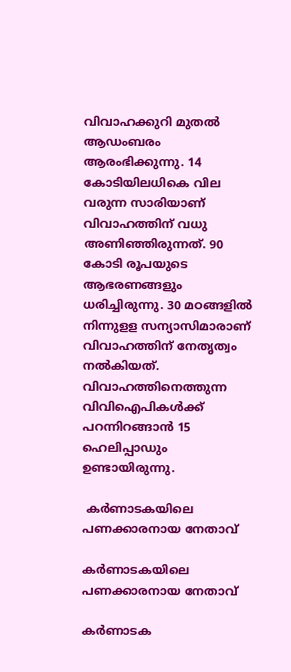വിവാഹക്കുറി മുതല്‍ ആഡംബരം ആരംഭിക്കുന്നു. 14 കോടിയിലധികെ വില വരുന്ന സാരിയാണ് വിവാഹത്തിന് വധു അണിഞ്ഞിരുന്നത്. 90 കോടി രൂപയുടെ ആഭരണങ്ങളും ധരിച്ചിരുന്നു. 30 മഠങ്ങളില്‍ നിന്നുളള സന്യാസിമാരാണ്
വിവാഹത്തിന് നേതൃത്വം നല്‍കിയത്. വിവാഹത്തിനെത്തുന്ന വിവിഐപികള്‍ക്ക് പറന്നിറങ്ങാന്‍ 15 ഹെലിപ്പാഡും ഉണ്ടായിരുന്നു.

 കര്‍ണാടകയിലെ പണക്കാരനായ നേതാവ്

കര്‍ണാടകയിലെ പണക്കാരനായ നേതാവ്

കര്‍ണാടക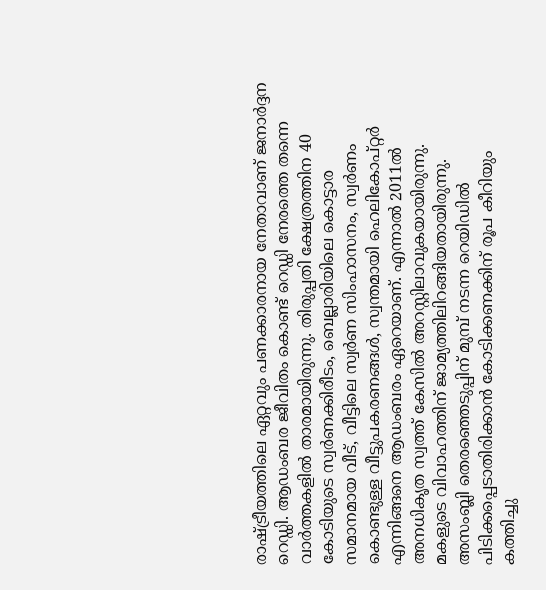രാഷ്ട്രീയത്തിലെ ഏറ്റവും പണക്കാരനായ നേതാവാണ് ജനാര്‍ദ്ദന റെഡ്ഡി. ആഡംബര ജീവിതം കൊണ്ട് റെഡ്ഡി നേരത്തെ തന്നെ വാര്‍ത്തകളില്‍ താരമായിരുന്നു. തിരുപ്പതി ക്ഷേത്രത്തിന 40 കോടിയുടെ സ്വര്‍ണക്കിരീടം, ബെല്ലാരിയിലെ കൊട്ടാര സമാനമായ വീട്, വീട്ടിലെ സ്വര്‍ണ സിംഹാസനം, സ്വര്‍ണം കൊണ്ടുള്ള വീട്ടുപകരണങ്ങള്‍, സ്വന്തമായി ഹെലികോപ്റ്റര്‍ എന്നിങ്ങനെ ആഡംബരം ഏറെയാണ്. എന്നാല്‍ 2011ല്‍ അനധികൃത സ്വത്ത് കേസില്‍ അറസ്റ്റിലാവുകയായിരുന്നു. മകളുടെ വിവാഹത്തിന് ജാമ്യത്തിലിറങ്ങിയതായിരുന്നു. അസംബ്ലി തെരഞ്ഞെടുപ്പിന് മുമ്പ് നടന്ന റെയിഡില്‍ പിടിക്കപ്പെടാതിരിക്കാന്‍ കോടിക്കണക്കിന് രൂപ കീറിയും കത്തിച്ചു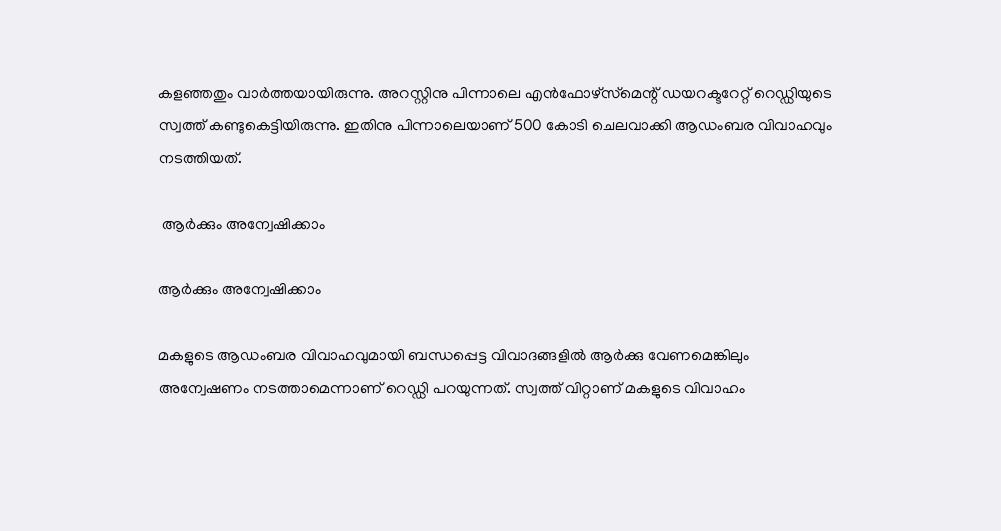കളഞ്ഞതും വാര്‍ത്തയായിരുന്നു. അറസ്റ്റിനു പിന്നാലെ എന്‍ഫോഴ്‌സ്‌മെന്റ് ഡയറക്ടറേറ്റ് റെഡ്ഡിയുടെ സ്വത്ത് കണ്ടുകെട്ടിയിരുന്നു. ഇതിനു പിന്നാലെയാണ് 500 കോടി ചെലവാക്കി ആഡംബര വിവാഹവും നടത്തിയത്.

 ആര്‍ക്കും അന്വേഷിക്കാം

ആര്‍ക്കും അന്വേഷിക്കാം

മകളുടെ ആഡംബര വിവാഹവുമായി ബന്ധപ്പെട്ട വിവാദങ്ങളില്‍ ആര്‍ക്കു വേണമെങ്കിലും അന്വേഷണം നടത്താമെന്നാണ് റെഡ്ഡി പറയുന്നത്. സ്വത്ത് വിറ്റാണ് മകളുടെ വിവാഹം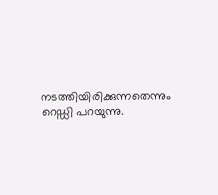നടത്തിയിരിക്കുന്നതെന്നും റെഡ്ഡി പറയുന്നു.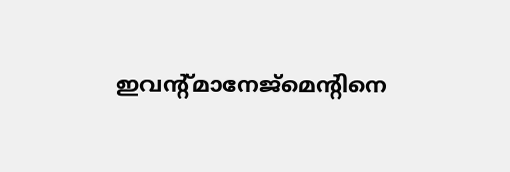ഇവന്റ്മാനേജ്‌മെന്റിനെ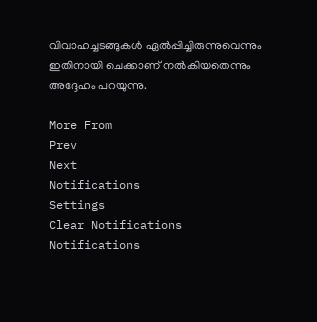വിവാഹച്ചടങ്ങുകള്‍ ഏല്‍പ്പിച്ചിരുന്നുവെന്നും ഇതിനായി ചെക്കാണ് നല്‍കിയതെന്നും അദ്ദേഹം പറയുന്നു.

More From
Prev
Next
Notifications
Settings
Clear Notifications
Notifications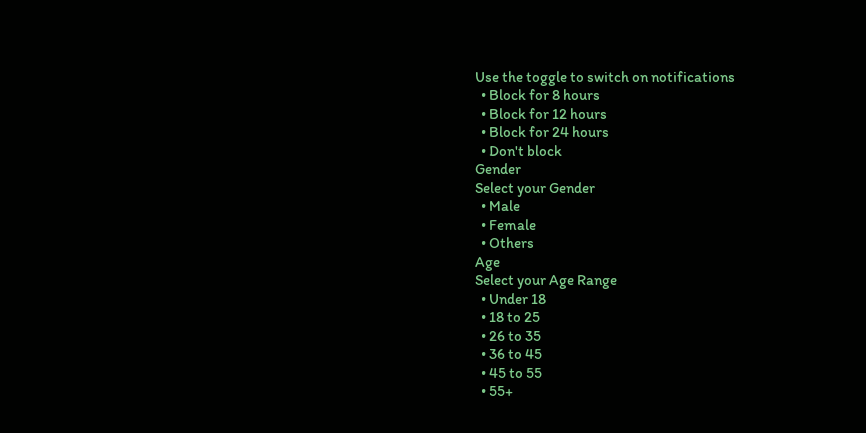Use the toggle to switch on notifications
  • Block for 8 hours
  • Block for 12 hours
  • Block for 24 hours
  • Don't block
Gender
Select your Gender
  • Male
  • Female
  • Others
Age
Select your Age Range
  • Under 18
  • 18 to 25
  • 26 to 35
  • 36 to 45
  • 45 to 55
  • 55+